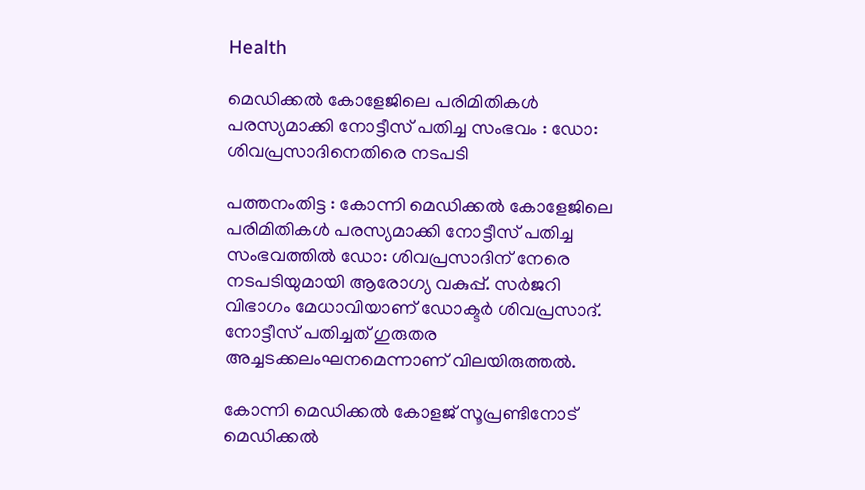Health

മെഡിക്കൽ കോളേജിലെ പരിമിതികൾ പരസ്യമാക്കി നോട്ടീസ് പതിച്ച സംഭവം : ഡോ: ശിവപ്രസാദിനെതിരെ നടപടി

പത്തനംതിട്ട : കോന്നി മെഡിക്കൽ കോളേജിലെ പരിമിതികൾ പരസ്യമാക്കി നോട്ടീസ് പതിച്ച സംഭവത്തിൽ ഡോ: ശിവപ്രസാദിന് നേരെ നടപടിയുമായി ആരോഗ്യ വകുപ്പ്. സർജറി വിഭാഗം മേധാവിയാണ് ഡോക്ടർ ശിവപ്രസാദ്. നോട്ടീസ് പതിച്ചത് ഗുരുതര അച്ചടക്കലംഘനമെന്നാണ് വിലയിരുത്തൽ.

കോന്നി മെഡിക്കൽ കോളജ് സൂപ്രണ്ടിനോട് മെഡിക്കൽ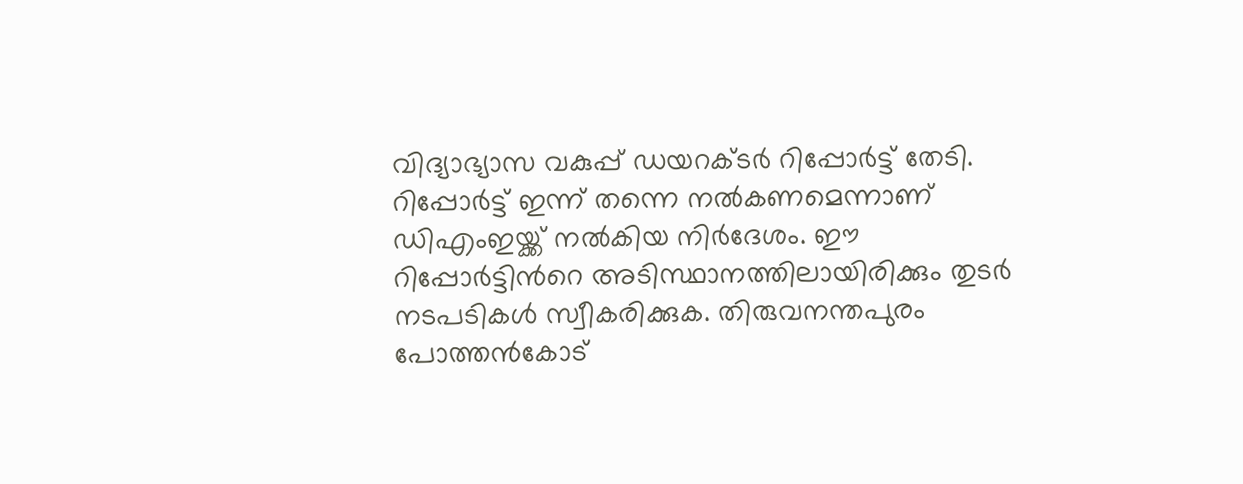വിദ്യാഭ്യാസ വകുപ്പ് ഡയറക്ടർ റിപ്പോർട്ട് തേടി. റിപ്പോർട്ട് ഇന്ന് തന്നെ നൽകണമെന്നാണ് ഡിഎംഇയ്ക്ക് നൽകിയ നിർദേശം. ഈ റിപ്പോർട്ടിന്‍റെ അടിസ്ഥാനത്തിലായിരിക്കും തുടർ നടപടികൾ സ്വീകരിക്കുക. തിരുവനന്തപുരം പോത്തൻകോട്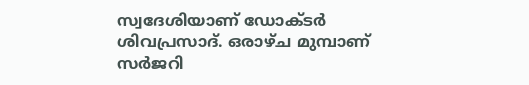സ്വദേശിയാണ് ഡോക്ടർ ശിവപ്രസാദ്. ഒരാഴ്ച മുമ്പാണ് സർജറി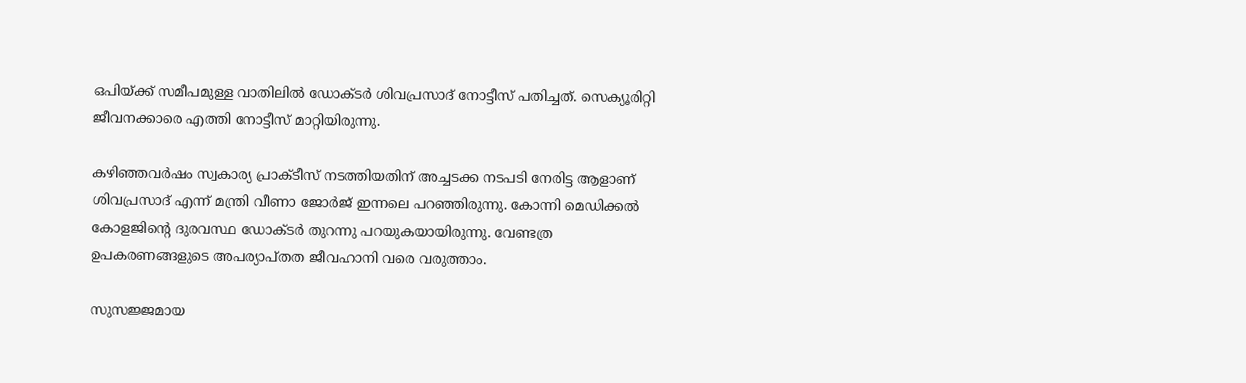ഒപിയ്ക്ക് സമീപമുള്ള വാതിലിൽ ഡോക്ടർ ശിവപ്രസാദ് നോട്ടീസ് പതിച്ചത്. സെക്യൂരിറ്റി ജീവനക്കാരെ എത്തി നോട്ടീസ് മാറ്റിയിരുന്നു.

കഴിഞ്ഞവർഷം സ്വകാര്യ പ്രാക്ടീസ് നടത്തിയതിന് അച്ചടക്ക നടപടി നേരിട്ട ആളാണ് ശിവപ്രസാദ് എന്ന് മന്ത്രി വീണാ ജോർജ് ഇന്നലെ പറഞ്ഞിരുന്നു. കോന്നി മെഡിക്കൽ കോളജിന്‍റെ ദുരവസ്ഥ ഡോക്ടർ തുറന്നു പറയുകയായിരുന്നു. വേണ്ടത്ര ഉപകരണങ്ങളുടെ അപര്യാപ്തത ജീവഹാനി വരെ വരുത്താം.

സുസജ്ജമായ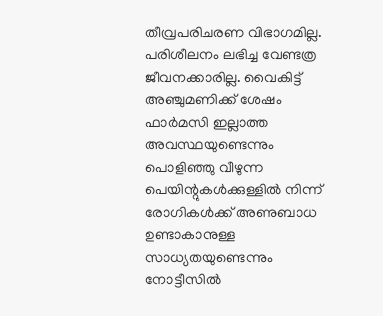തീവ്രപരിചരണ വിഭാഗമില്ല. പരിശീലനം ലഭിച്ച വേണ്ടത്ര ജീവനക്കാരില്ല. വൈകിട്ട് അഞ്ചുമണിക്ക് ശേഷം ഫാർമസി ഇല്ലാത്ത അവസ്ഥയുണ്ടെന്നും പൊളിഞ്ഞു വീഴുന്ന പെയിന്റുകൾക്കുള്ളിൽ നിന്ന് രോഗികൾക്ക് അണുബാധ ഉണ്ടാകാനുള്ള സാധ്യതയുണ്ടെന്നും നോട്ടീസിൽ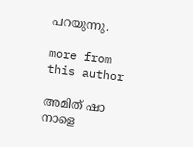പറയുന്നു.

more from this author

അമിത് ഷാ നാളെ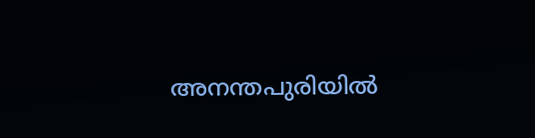അനന്തപുരിയിൽ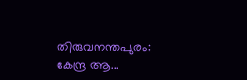തിരുവനന്തപുരം: കേന്ദ്ര ആ...